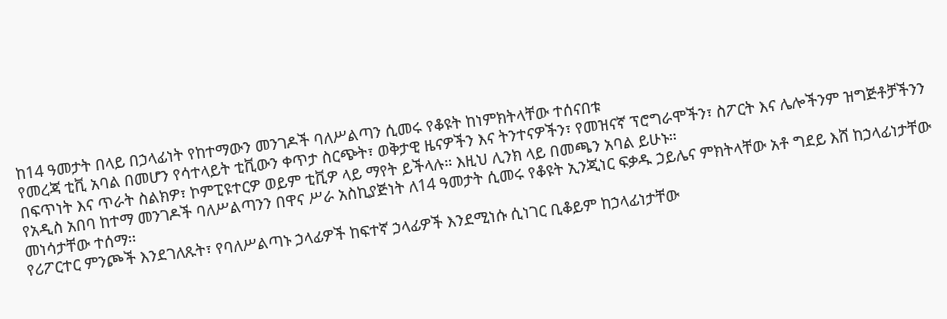ከ14 ዓመታት በላይ በኃላፊነት የከተማውን መንገዶች ባለሥልጣን ሲመሩ የቆዩት ከነምክትላቸው ተሰናበቱ
የመረጃ ቲቪ አባል በመሆን የሳተላይት ቲቪውን ቀጥታ ስርጭት፣ ወቅታዊ ዜናዎችን እና ትንተናዎችን፣ የመዝናኛ ፕሮግራሞችን፣ ስፖርት እና ሌሎችንም ዝግጅቶቻችንን በፍጥነት እና ጥራት ስልክዎ፣ ኮምፒዩተርዎ ወይም ቲቪዎ ላይ ማየት ይችላሉ። እዚህ ሊንክ ላይ በመጫን አባል ይሁኑ።
የአዲስ አበባ ከተማ መንገዶች ባለሥልጣንን በዋና ሥራ አስኪያጅነት ለ14 ዓመታት ሲመሩ የቆዩት ኢንጂነር ፍቃዱ ኃይሌና ምክትላቸው አቶ ግደይ እሸ ከኃላፊነታቸው መነሳታቸው ተሰማ፡፡
የሪፖርተር ምንጮች እንደገለጹት፣ የባለሥልጣኑ ኃላፊዎች ከፍተኛ ኃላፊዎች እንደሚነሱ ሲነገር ቢቆይም ከኃላፊነታቸው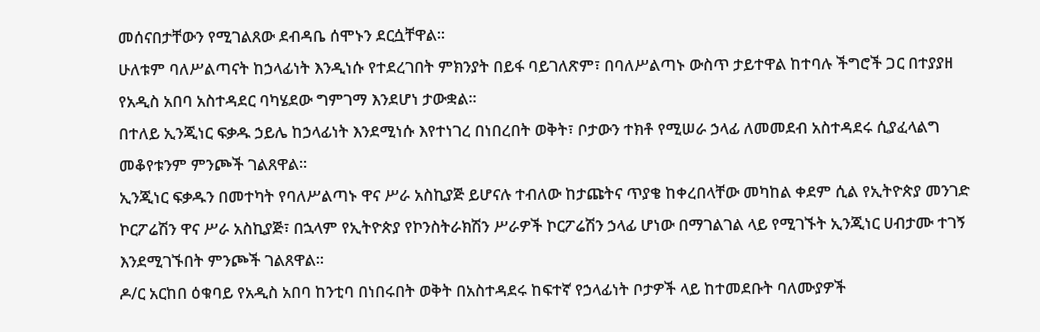መሰናበታቸውን የሚገልጸው ደብዳቤ ሰሞኑን ደርሷቸዋል፡፡
ሁለቱም ባለሥልጣናት ከኃላፊነት እንዲነሱ የተደረገበት ምክንያት በይፋ ባይገለጽም፣ በባለሥልጣኑ ውስጥ ታይተዋል ከተባሉ ችግሮች ጋር በተያያዘ የአዲስ አበባ አስተዳደር ባካሄደው ግምገማ እንደሆነ ታውቋል፡፡
በተለይ ኢንጂነር ፍቃዱ ኃይሌ ከኃላፊነት እንደሚነሱ እየተነገረ በነበረበት ወቅት፣ ቦታውን ተክቶ የሚሠራ ኃላፊ ለመመደብ አስተዳደሩ ሲያፈላልግ መቆየቱንም ምንጮች ገልጸዋል፡፡
ኢንጂነር ፍቃዱን በመተካት የባለሥልጣኑ ዋና ሥራ አስኪያጅ ይሆናሉ ተብለው ከታጩትና ጥያቄ ከቀረበላቸው መካከል ቀደም ሲል የኢትዮጵያ መንገድ ኮርፖሬሽን ዋና ሥራ አስኪያጅ፣ በኋላም የኢትዮጵያ የኮንስትራክሽን ሥራዎች ኮርፖሬሽን ኃላፊ ሆነው በማገልገል ላይ የሚገኙት ኢንጂነር ሀብታሙ ተገኝ እንደሚገኙበት ምንጮች ገልጸዋል፡፡
ዶ/ር አርከበ ዕቁባይ የአዲስ አበባ ከንቲባ በነበሩበት ወቅት በአስተዳደሩ ከፍተኛ የኃላፊነት ቦታዎች ላይ ከተመደቡት ባለሙያዎች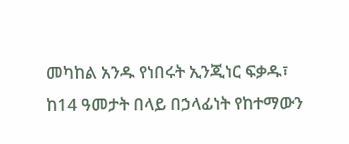መካከል አንዱ የነበሩት ኢንጂነር ፍቃዱ፣ ከ14 ዓመታት በላይ በኃላፊነት የከተማውን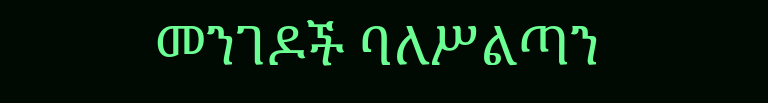መንገዶች ባለሥልጣን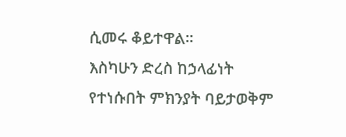ሲመሩ ቆይተዋል፡፡
እስካሁን ድረስ ከኃላፊነት የተነሱበት ምክንያት ባይታወቅም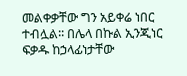መልቀቃቸው ግን አይቀሬ ነበር ተብሏል፡፡ በሌላ በኩል ኢንጂነር ፍቃዱ ከኃላፊነታቸው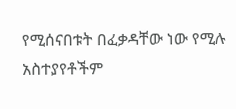የሚሰናበቱት በፈቃዳቸው ነው የሚሉ አስተያየቶችም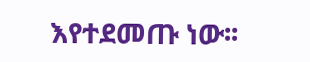እየተደመጡ ነው፡፡